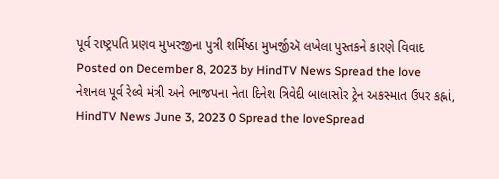પૂર્વ રાષ્ટ્રપતિ પ્રણવ મુખરજીના પુત્રી શર્મિષ્ઠા મુખર્જીઍ લખેલા પુસ્તકને કારણે વિવાદ Posted on December 8, 2023 by HindTV News Spread the love
નેશનલ પૂર્વ રેલ્વે મંત્રી અને ભાજપના નેતા દિનેશ ત્રિવેદી બાલાસોર ટ્રેન અકસ્માત ઉપર કહ્નાં, HindTV News June 3, 2023 0 Spread the loveSpread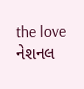the love
નેશનલ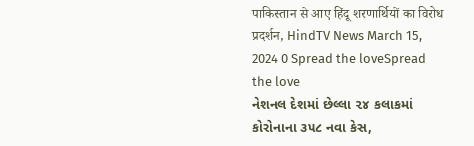पाकिस्तान से आए हिंदू शरणार्थियों का विरोध प्रदर्शन, HindTV News March 15, 2024 0 Spread the loveSpread the love
નેશનલ દેશમાં છેલ્લા ૨૪ કલાકમાં કોરોનાના ૩૫૮ નવા કેસ,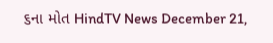૬ના મોત HindTV News December 21,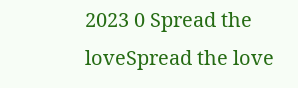2023 0 Spread the loveSpread the love